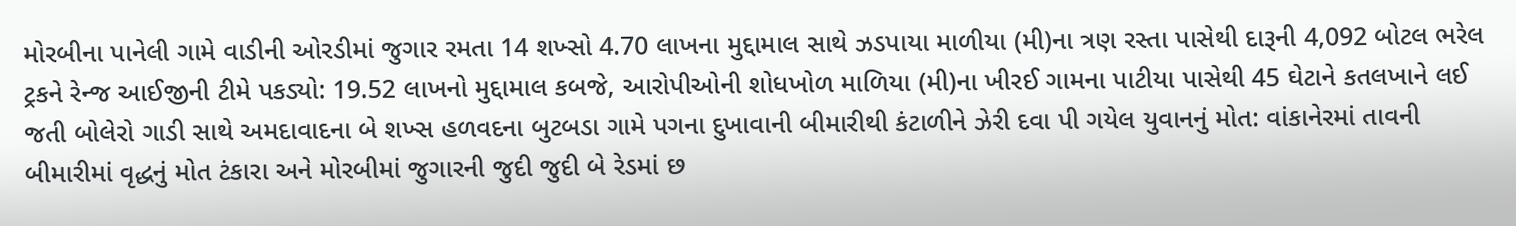મોરબીના પાનેલી ગામે વાડીની ઓરડીમાં જુગાર રમતા 14 શખ્સો 4.70 લાખના મુદ્દામાલ સાથે ઝડપાયા માળીયા (મી)ના ત્રણ રસ્તા પાસેથી દારૂની 4,092 બોટલ ભરેલ ટ્રકને રેન્જ આઈજીની ટીમે પકડ્યો: 19.52 લાખનો મુદ્દામાલ કબજે, આરોપીઓની શોધખોળ માળિયા (મી)ના ખીરઈ ગામના પાટીયા પાસેથી 45 ઘેટાને કતલખાને લઈ જતી બોલેરો ગાડી સાથે અમદાવાદના બે શખ્સ હળવદના બુટબડા ગામે પગના દુખાવાની બીમારીથી કંટાળીને ઝેરી દવા પી ગયેલ યુવાનનું મોત: વાંકાનેરમાં તાવની બીમારીમાં વૃદ્ધનું મોત ટંકારા અને મોરબીમાં જુગારની જુદી જુદી બે રેડમાં છ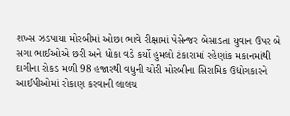શખ્સ ઝડપાયા મોરબીમાં ઓછા ભાવે રીક્ષામાં પેસેન્જર બેસાડતા યુવાન ઉપર બે સગા ભાઈઓએ છરી અને ધોકા વડે કર્યો હુમલો ટંકારામાં રહેણાંક મકાનમાંથી દાગીના રોકડ મળી 98 હજારથી વધુની ચોરી મોરબીના સિરામિક ઉદ્યોગકારને આઈપીઓમાં રોકાણ કરવાની લાલચ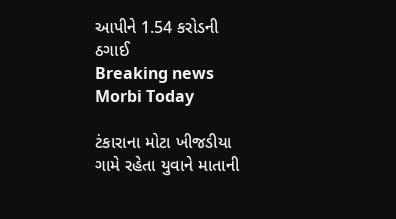આપીને 1.54 કરોડની ઠગાઈ
Breaking news
Morbi Today

ટંકારાના મોટા ખીજડીયા ગામે રહેતા યુવાને માતાની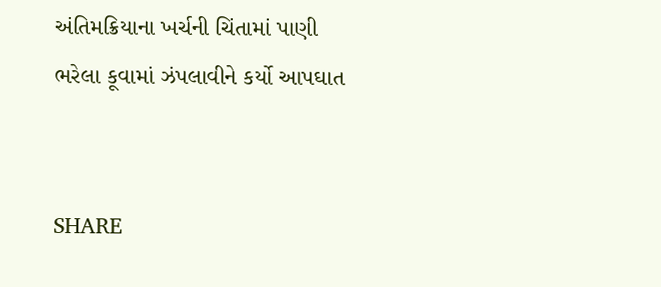અંતિમક્રિયાના ખર્ચની ચિંતામાં પાણી ભરેલા કૂવામાં ઝંપલાવીને કર્યો આપઘાત


SHARE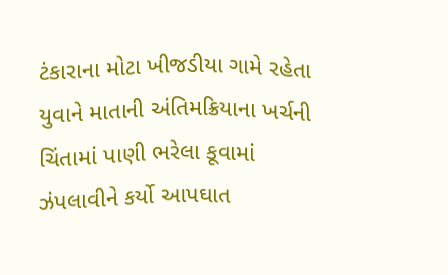ટંકારાના મોટા ખીજડીયા ગામે રહેતા યુવાને માતાની અંતિમક્રિયાના ખર્ચની ચિંતામાં પાણી ભરેલા કૂવામાં ઝંપલાવીને કર્યો આપઘાત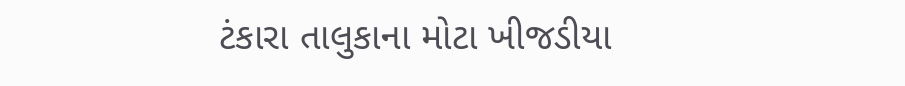ટંકારા તાલુકાના મોટા ખીજડીયા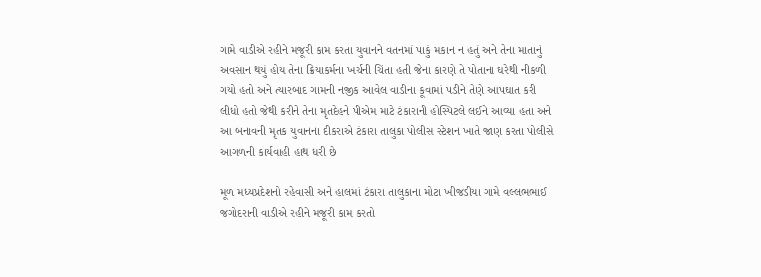ગામે વાડીએ રહીને મજૂરી કામ કરતા યુવાનને વતનમાં પાકું મકાન ન હતું અને તેના માતાનું અવસાન થયું હોય તેના ક્રિયાકર્મના ખર્ચની ચિંતા હતી જેના કારણે તે પોતાના ઘરેથી નીકળી ગયો હતો અને ત્યારબાદ ગામની નજીક આવેલ વાડીના કૂવામાં પડીને તેણે આપઘાત કરી લીધો હતો જેથી કરીને તેના મૃતદેહને પીએમ માટે ટંકારાની હોસ્પિટલે લઈને આવ્યા હતા અને આ બનાવની મૃતક યુવાનના દીકરાએ ટંકારા તાલુકા પોલીસ સ્ટેશન ખાતે જાણ કરતા પોલીસે આગળની કાર્યવાહી હાથ ધરી છે

મૂળ મધ્યપ્રદેશનો રહેવાસી અને હાલમાં ટંકારા તાલુકાના મોટા ખીજડીયા ગામે વલ્લભભાઈ જગોદરાની વાડીએ રહીને મજૂરી કામ કરતો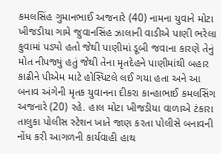કમલસિંહ ગુમાનભાઈ અજનારે (40) નામના યુવાને મોટા ખીજડીયા ગામે જુવાનસિંહ ઝાલાની વાડીએ પાણી ભરેલા કુવામાં પડ્યો હતો જેથી પાણીમાં ડૂબી જવાના કારણે તેનું મોત નીપજ્યું હતું જેથી તેના મૃતદેહને પાણીમાંથી બહાર કાઢીને પીએમ માટે હોસ્પિટલે લઈ ગયા હતા અને આ બનાવ અંગેની મૃતક યુવાનના દીકરા કાન્હાભાઈ કમલસિંગ અજનારે (20) રહે. હાલ મોટા ખીજડીયા વાળાએ ટંકારા તાલુકા પોલીસ સ્ટેશન ખાતે જાણ કરતા પોલીસે બનાવની નોંધ કરી આગળની કાર્યવાહી હાથ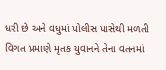ધરી છે અને વધુમાં પોલીસ પાસેથી મળતી વિગત પ્રમાણે મૃતક યુવાનને તેના વતનમાં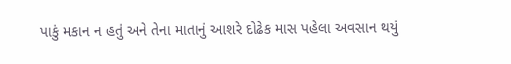પાકું મકાન ન હતું અને તેના માતાનું આશરે દોઢેક માસ પહેલા અવસાન થયું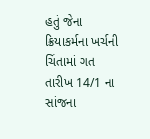હતું જેના ક્રિયાકર્મના ખર્ચની ચિંતામાં ગત તારીખ 14/1 ના સાંજના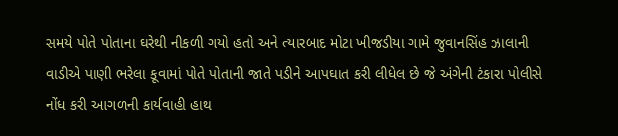સમયે પોતે પોતાના ઘરેથી નીકળી ગયો હતો અને ત્યારબાદ મોટા ખીજડીયા ગામે જુવાનસિંહ ઝાલાની વાડીએ પાણી ભરેલા કૂવામાં પોતે પોતાની જાતે પડીને આપઘાત કરી લીધેલ છે જે અંગેની ટંકારા પોલીસે નોંધ કરી આગળની કાર્યવાહી હાથ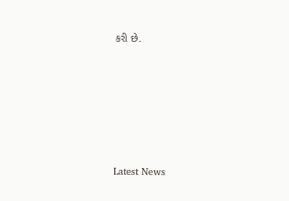કરી છે.






Latest News